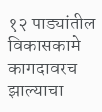१२ पाड्यांतील विकासकामे कागदावरच झाल्याचा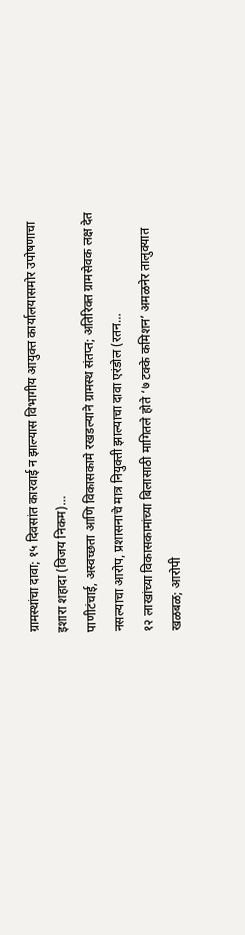ग्रामस्थांचा दावा; १५ दिवसांत कारवाई न झाल्यास विभागीय आयुक्त कार्यालयासमोर उपोषणाचा इशारा शहादा (विजय निकम)…
पाणीटंचाई, अस्वच्छता आणि विकासकामे रखडल्याने ग्रामस्थ संतप्त; अतिरिक्त ग्रामसेवक लक्ष देत नसल्याचा आरोप, प्रशासनाचे मात्र नियुक्ती झाल्याचा दावा एरंडोल (रतन…
१२ लाखांच्या विकासकामांच्या बिलासाठी मागितले होते ‘७ टक्के कमिशन’ अमळनेर तालुक्यात खळबळ; आरोपी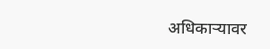अधिकाऱ्यावर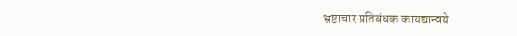भ्रष्टाचार प्रतिबंधक कायद्यान्वये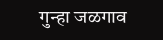गुन्हा जळगाव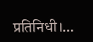प्रतिनिधी।…